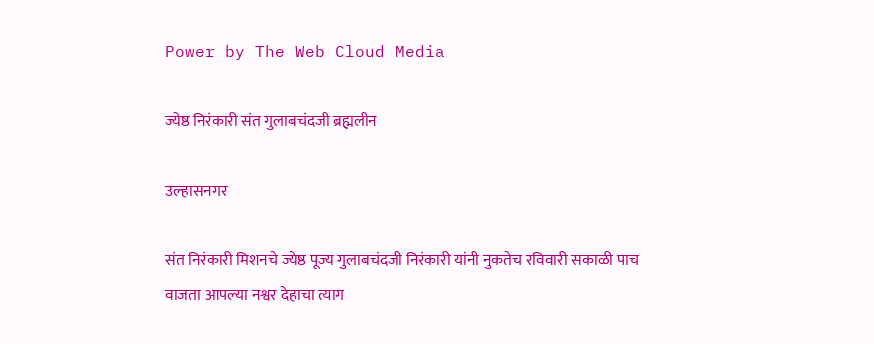Power by The Web Cloud Media

ज्येष्ठ निरंकारी संत गुलाबचंदजी ब्रह्मलीन

उल्हासनगर

संत निरंकारी मिशनचे ज्येष्ठ पूज्य गुलाबचंदजी निरंकारी यांनी नुकतेच रविवारी सकाळी पाच वाजता आपल्या नश्वर देहाचा त्याग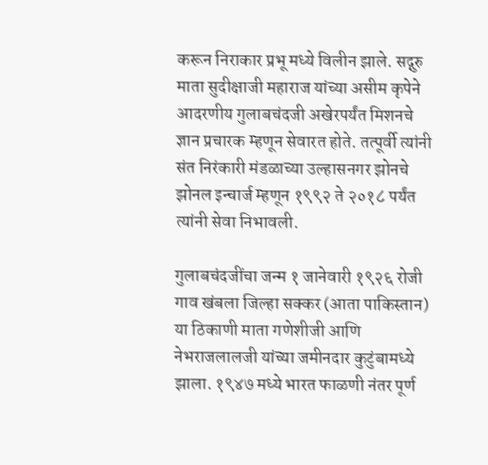करून निराकार प्रभू मध्ये विलीन झाले. सद्गुरु माता सुदीक्षाजी महाराज यांच्या असीम कृपेने आदरणीय गुलाबचंदजी अखेरपर्यंत मिशनचे ज्ञान प्रचारक म्हणून सेवारत होते. तत्पूर्वी त्यांनी संत निरंकारी मंडळाच्या उल्हासनगर झोनचे झोनल इन्चार्ज म्हणून १९९२ ते २०१८ पर्यंत त्यांनी सेवा निभावली.

गुलाबचंदजींचा जन्म १ जानेवारी १९२६ रोजी गाव खंबला जिल्हा सक्कर (आता पाकिस्तान) या ठिकाणी माता गणेशीजी आणि नेभराजलालजी यांच्या जमीनदार कुटुंबामध्ये झाला. १९४७ मध्ये भारत फाळणी नंतर पूर्ण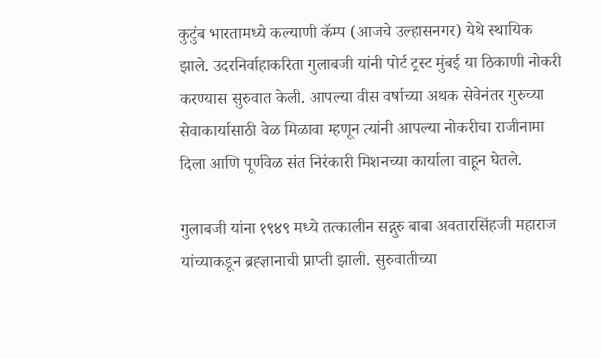कुटुंब भारतामध्ये कल्याणी कॅम्प (आजचे उल्हासनगर) येथे स्थायिक झाले. उदरनिर्वाहाकरिता गुलाबजी यांनी पोर्ट ट्रस्ट मुंबई या ठिकाणी नोकरी करण्यास सुरुवात केली. आपल्या वीस वर्षाच्या अथक सेवेनंतर गुरुच्या सेवाकार्यासाठी वेळ मिळावा म्हणून त्यांनी आपल्या नोकरीचा राजीनामा दिला आणि पूर्णवेळ संत निरंकारी मिशनच्या कार्याला वाहून घेतले.

गुलाबजी यांना १९४९ मध्ये तत्कालीन सद्गुरु बाबा अवतारसिंहजी महाराज यांच्याकडून ब्रह्ज्ञानाची प्राप्ती झाली. सुरुवातीच्या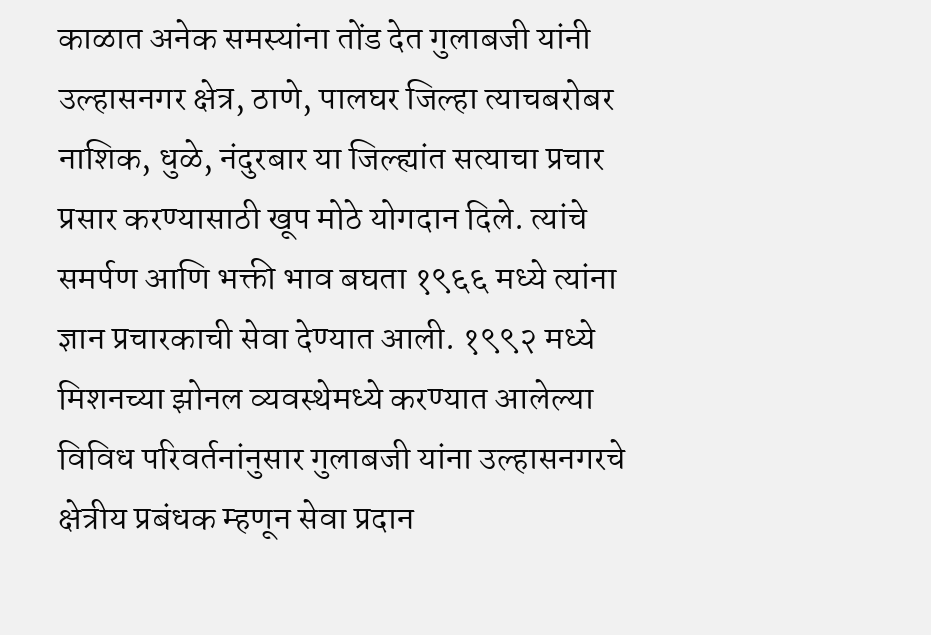काळात अनेक समस्यांना तोंड देत गुलाबजी यांनी उल्हासनगर क्षेत्र, ठाणे, पालघर जिल्हा त्याचबरोबर नाशिक, धुळे, नंदुरबार या जिल्ह्यांत सत्याचा प्रचार प्रसार करण्यासाठी खूप मोठे योगदान दिले. त्यांचे समर्पण आणि भक्ती भाव बघता १९६६ मध्ये त्यांना ज्ञान प्रचारकाची सेवा देण्यात आली. १९९२ मध्ये मिशनच्या झोनल व्यवस्थेमध्ये करण्यात आलेल्या विविध परिवर्तनांनुसार गुलाबजी यांना उल्हासनगरचे क्षेत्रीय प्रबंधक म्हणून सेवा प्रदान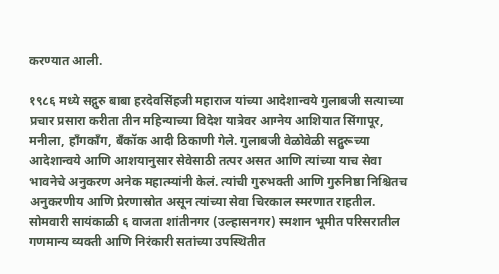करण्यात आली.

१९८६ मध्ये सद्गुरु बाबा हरदेवसिंहजी महाराज यांच्या आदेशान्वये गुलाबजी सत्याच्या प्रचार प्रसारा करीता तीन महिन्याच्या विदेश यात्रेवर आग्नेय आशियात सिंगापूर, मनीला, हॉंगकॉंग, बँकॉक आदी ठिकाणी गेले. गुलाबजी वेळोवेळी सद्गुरूच्या आदेशान्वये आणि आशयानुसार सेवेसाठी तत्पर असत आणि त्यांच्या याच सेवा भावनेचे अनुकरण अनेक महात्म्यांनी केलं. त्यांची गुरुभक्ती आणि गुरुनिष्ठा निश्चितच अनुकरणीय आणि प्रेरणास्रोत असून त्यांच्या सेवा चिरकाल स्मरणात राहतील. सोमवारी सायंकाळी ६ वाजता शांतीनगर (उल्हासनगर) स्मशान भूमीत परिसरातील गणमान्य व्यक्ती आणि निरंकारी सतांच्या उपस्थितीत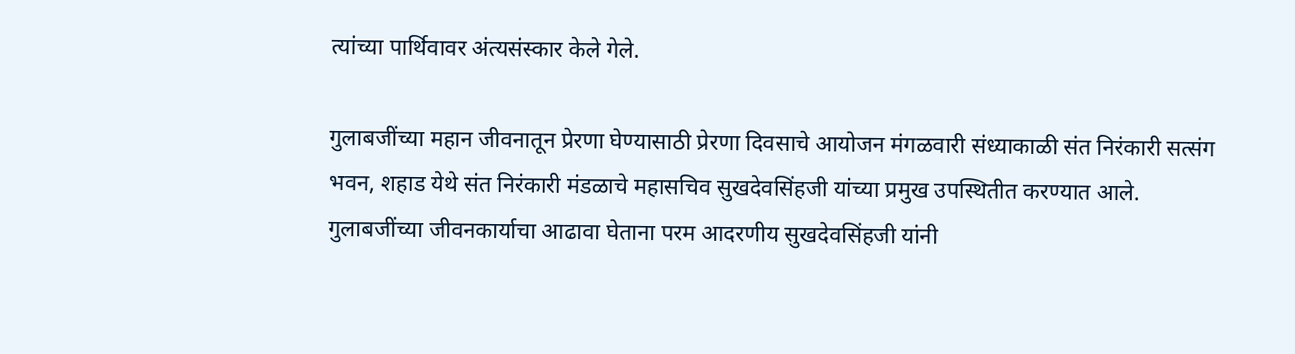त्यांच्या पार्थिवावर अंत्यसंस्कार केले गेले.

गुलाबजींच्या महान जीवनातून प्रेरणा घेण्यासाठी प्रेरणा दिवसाचे आयोजन मंगळवारी संध्याकाळी संत निरंकारी सत्संग भवन, शहाड येथे संत निरंकारी मंडळाचे महासचिव सुखदेवसिंहजी यांच्या प्रमुख उपस्थितीत करण्यात आले. गुलाबजींच्या जीवनकार्याचा आढावा घेताना परम आदरणीय सुखदेवसिंहजी यांनी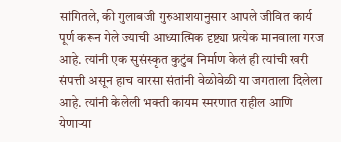सांगितले, की गुलाबजी गुरुआशयानुसार आपले जीवित कार्य पूर्ण करून गेले ज्याची आध्यात्मिक दृष्ट्या प्रत्येक मानवाला गरज आहे. त्यांनी एक सुसंस्कृत कुटुंब निर्माण केलं ही त्यांची खरी संपत्ती असून हाच वारसा संतांनी वेळोवेळी या जगताला दिलेला आहे. त्यांनी केलेली भक्ती कायम स्मरणात राहील आणि येणाऱ्या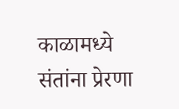काळामध्ये संतांना प्रेरणा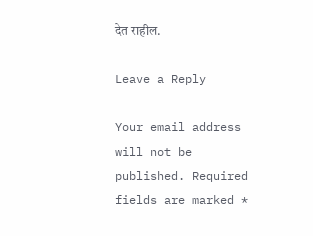देत राहील.

Leave a Reply

Your email address will not be published. Required fields are marked *